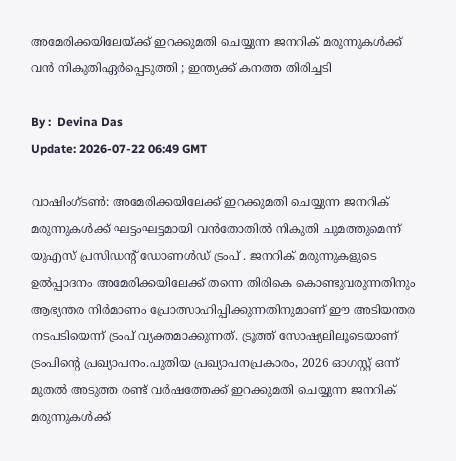അമേരിക്കയിലേയ്ക്ക് ഇറക്കുമതി ചെയ്യുന്ന ജനറിക് മരുന്നുകള്‍ക്ക് വന്‍ നികുതിഏർപ്പെടുത്തി ; ഇന്ത്യക്ക് കനത്ത തിരിച്ചടി

By :  Devina Das
Update: 2026-07-22 06:49 GMT

വാഷിംഗ്ടണ്‍: അമേരിക്കയിലേക്ക് ഇറക്കുമതി ചെയ്യുന്ന ജനറിക് മരുന്നുകള്‍ക്ക് ഘട്ടംഘട്ടമായി വന്‍തോതില്‍ നികുതി ചുമത്തുമെന്ന് യുഎസ് പ്രസിഡന്റ് ഡോണള്‍ഡ് ട്രംപ് . ജനറിക് മരുന്നുകളുടെ ഉല്‍പ്പാദനം അമേരിക്കയിലേക്ക് തന്നെ തിരികെ കൊണ്ടുവരുന്നതിനും ആഭ്യന്തര നിര്‍മാണം പ്രോത്സാഹിപ്പിക്കുന്നതിനുമാണ് ഈ അടിയന്തര നടപടിയെന്ന് ട്രംപ് വ്യക്തമാക്കുന്നത്. ട്രൂത്ത് സോഷ്യലിലൂടെയാണ് ട്രംപിന്റെ പ്രഖ്യാപനം.പുതിയ പ്രഖ്യാപനപ്രകാരം, 2026 ഓഗസ്റ്റ് ഒന്ന് മുതല്‍ അടുത്ത രണ്ട് വര്‍ഷത്തേക്ക് ഇറക്കുമതി ചെയ്യുന്ന ജനറിക് മരുന്നുകള്‍ക്ക്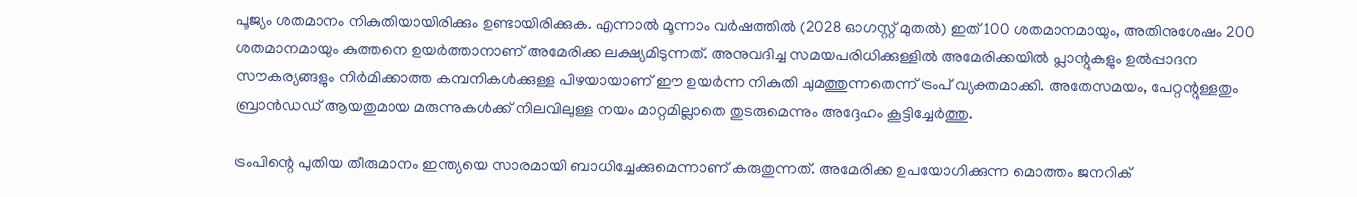പൂജ്യം ശതമാനം നികുതിയായിരിക്കും ഉണ്ടായിരിക്കുക. എന്നാല്‍ മൂന്നാം വര്‍ഷത്തില്‍ (2028 ഓഗസ്റ്റ് മുതല്‍) ഇത് 100 ശതമാനമായും, അതിനുശേഷം 200 ശതമാനമായും കുത്തനെ ഉയര്‍ത്താനാണ് അമേരിക്ക ലക്ഷ്യമിടുന്നത്. അനുവദിച്ച സമയപരിധിക്കുള്ളില്‍ അമേരിക്കയില്‍ പ്ലാന്റുകളും ഉല്‍പ്പാദന സൗകര്യങ്ങളും നിര്‍മിക്കാത്ത കമ്പനികള്‍ക്കുള്ള പിഴയായാണ് ഈ ഉയര്‍ന്ന നികുതി ചുമത്തുന്നതെന്ന് ട്രംപ് വ്യക്തമാക്കി. അതേസമയം, പേറ്റന്റുള്ളതും ബ്രാന്‍ഡഡ് ആയതുമായ മരുന്നുകള്‍ക്ക് നിലവിലുള്ള നയം മാറ്റമില്ലാതെ തുടരുമെന്നും അദ്ദേഹം കൂട്ടിച്ചേര്‍ത്തു.

ട്രംപിന്റെ പുതിയ തീരുമാനം ഇന്ത്യയെ സാരമായി ബാധിച്ചേക്കുമെന്നാണ് കരുതുന്നത്. അമേരിക്ക ഉപയോഗിക്കുന്ന മൊത്തം ജനറിക്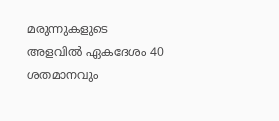മരുന്നുകളുടെ അളവില്‍ ഏകദേശം 40 ശതമാനവും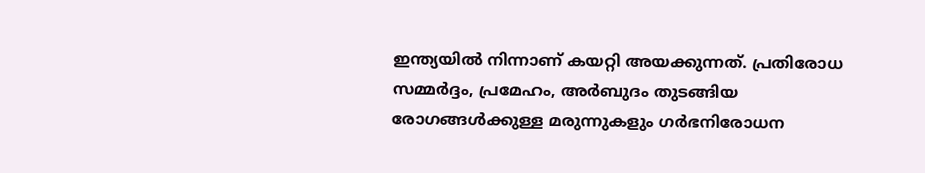ഇന്ത്യയില്‍ നിന്നാണ് കയറ്റി അയക്കുന്നത്. പ്രതിരോധ സമ്മര്‍ദ്ദം, പ്രമേഹം, അര്‍ബുദം തുടങ്ങിയ രോഗങ്ങള്‍ക്കുള്ള മരുന്നുകളും ഗര്‍ഭനിരോധന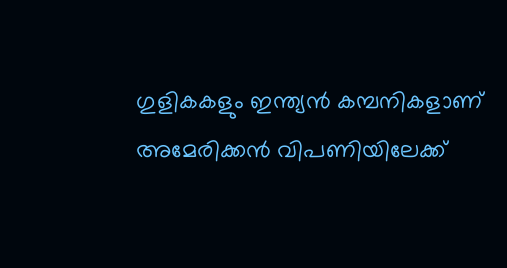ഗുളികകളും ഇന്ത്യന്‍ കമ്പനികളാണ് അമേരിക്കന്‍ വിപണിയിലേക്ക്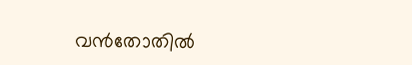വന്‍തോതില്‍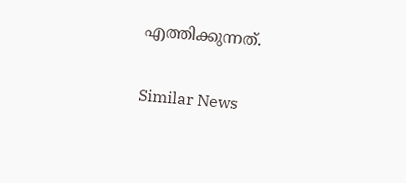എത്തിക്കുന്നത്.

Similar News